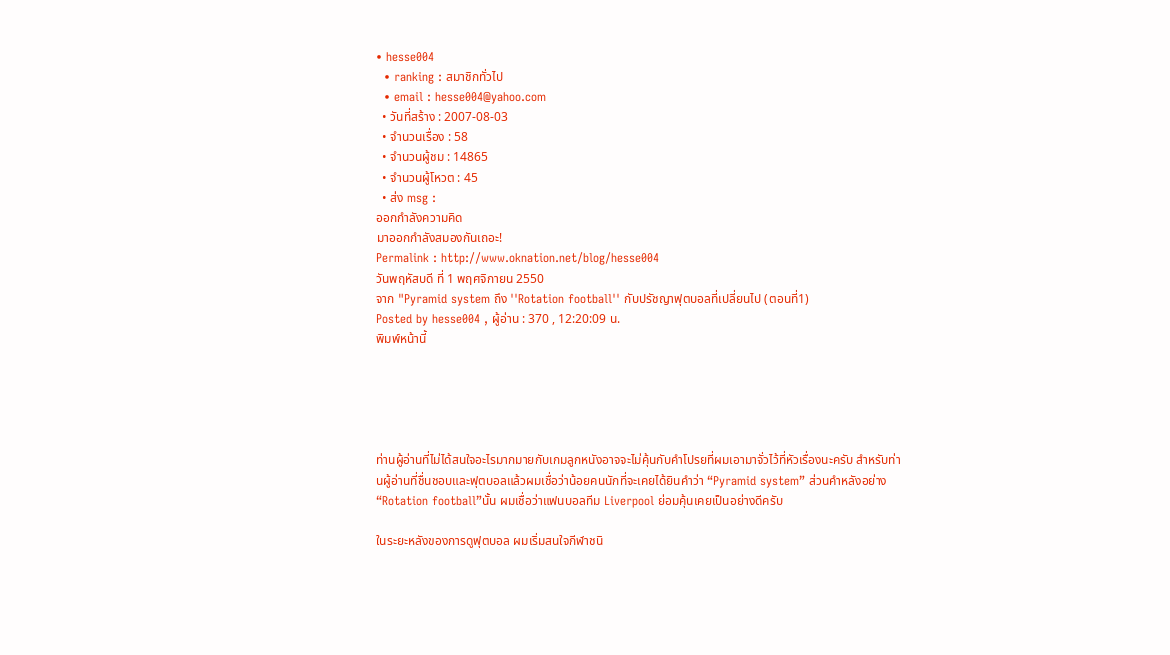• hesse004
  • ranking : สมาชิกทั่วไป
  • email : hesse004@yahoo.com
  • วันที่สร้าง : 2007-08-03
  • จำนวนเรื่อง : 58
  • จำนวนผู้ชม : 14865
  • จำนวนผู้โหวต : 45
  • ส่ง msg :
ออกกำลังความคิด
มาออกกำลังสมองกันเถอะ!
Permalink : http://www.oknation.net/blog/hesse004
วันพฤหัสบดี ที่ 1 พฤศจิกายน 2550
จาก "Pyramid system ถึง ''Rotation football'' กับปรัชญาฟุตบอลที่เปลี่ยนไป (ตอนที่1)
Posted by hesse004 , ผู้อ่าน : 370 , 12:20:09 น.
พิมพ์หน้านี้





ท่านผู้อ่านที่ไม่ได้สนใจอะไรมากมายกับเกมลูกหนังอาจจะไม่คุ้นกับคำโปรยที่ผมเอามาจั่วไว้ที่หัวเรื่องนะครับ สำหรับท่านผู้อ่านที่ชื่นชอบและฟุตบอลแล้วผมเชื่อว่าน้อยคนนักที่จะเคยได้ยินคำว่า “Pyramid system” ส่วนคำหลังอย่าง “Rotation football”นั้น ผมเชื่อว่าแฟนบอลทีม Liverpool ย่อมคุ้นเคยเป็นอย่างดีครับ

ในระยะหลังของการดูฟุตบอล ผมเริ่มสนใจกีฬาชนิ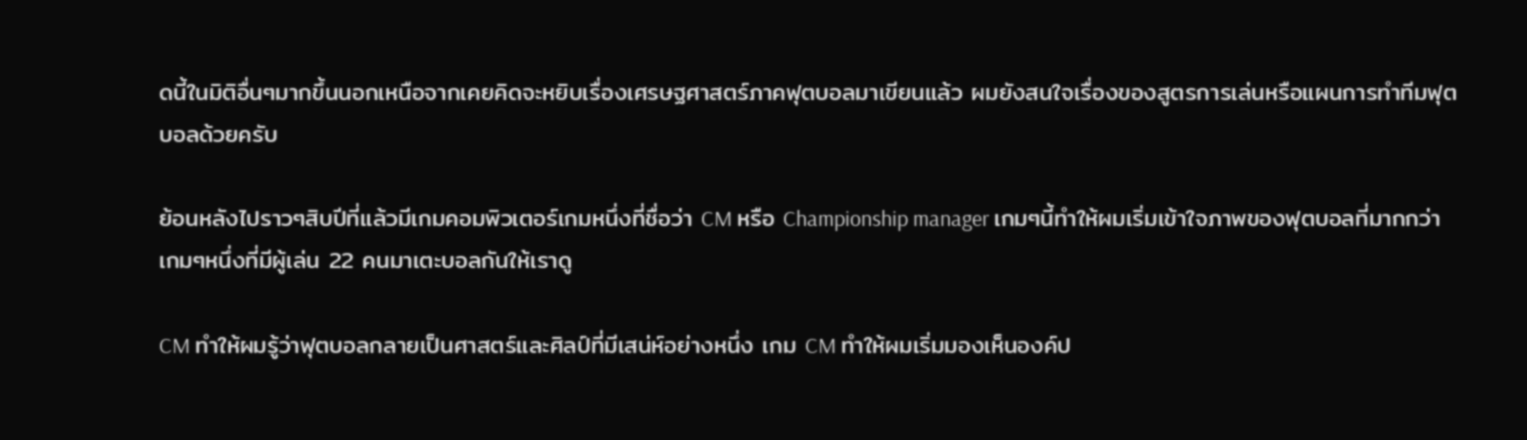ดนี้ในมิติอื่นๆมากขึ้นนอกเหนือจากเคยคิดจะหยิบเรื่องเศรษฐศาสตร์ภาคฟุตบอลมาเขียนแล้ว ผมยังสนใจเรื่องของสูตรการเล่นหรือแผนการทำทีมฟุตบอลด้วยครับ

ย้อนหลังไปราวๆสิบปีที่แล้วมีเกมคอมพิวเตอร์เกมหนึ่งที่ชื่อว่า CM หรือ Championship manager เกมๆนี้ทำให้ผมเริ่มเข้าใจภาพของฟุตบอลที่มากกว่าเกมๆหนึ่งที่มีผู้เล่น 22 คนมาเตะบอลกันให้เราดู

CM ทำให้ผมรู้ว่าฟุตบอลกลายเป็นศาสตร์และศิลป์ที่มีเสน่ห์อย่างหนึ่ง เกม CM ทำให้ผมเริ่มมองเห็นองค์ป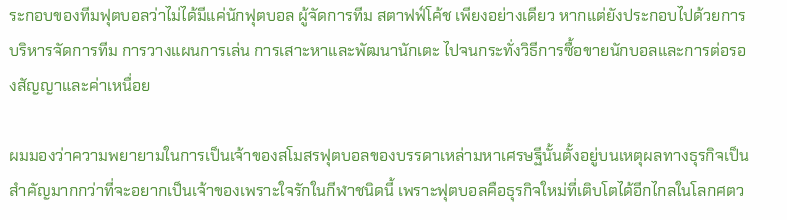ระกอบของทีมฟุตบอลว่าไม่ได้มีแค่นักฟุตบอล ผู้จัดการทีม สตาฟฟ์โค้ช เพียงอย่างเดียว หากแต่ยังประกอบไปด้วยการบริหารจัดการทีม การวางแผนการเล่น การเสาะหาและพัฒนานักเตะ ไปจนกระทั่งวิธีการซื้อขายนักบอลและการต่อรองสัญญาและค่าเหนื่อย

ผมมองว่าความพยายามในการเป็นเจ้าของสโมสรฟุตบอลของบรรดาเหล่ามหาเศรษฐีนั้นตั้งอยู่บนเหตุผลทางธุรกิจเป็นสำคัญมากกว่าที่จะอยากเป็นเจ้าของเพราะใจรักในกีฬาชนิดนี้ เพราะฟุตบอลคือธุรกิจใหม่ที่เติบโตได้อีกไกลในโลกศตว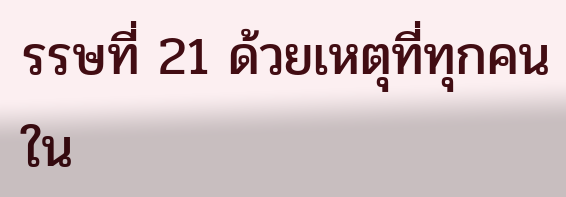รรษที่ 21 ด้วยเหตุที่ทุกคนใน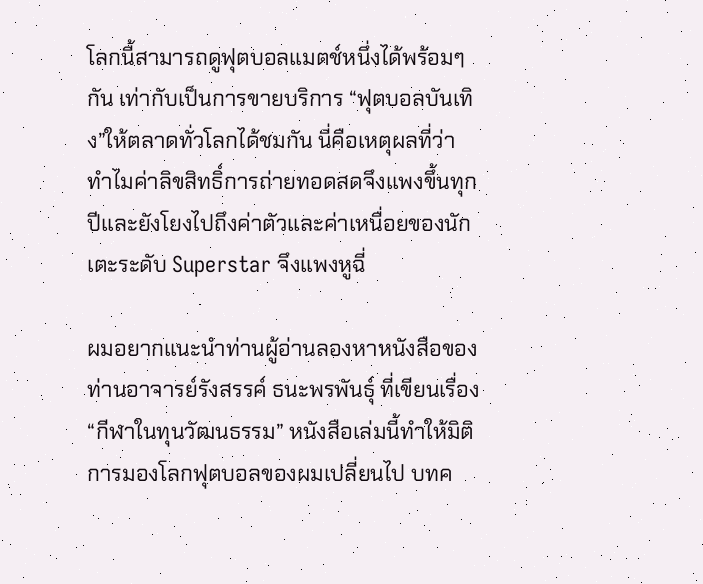โลกนี้สามารถดูฟุตบอลแมตช์หนึ่งได้พร้อมๆกัน เท่ากับเป็นการขายบริการ “ฟุตบอลบันเทิง”ให้ตลาดทั่วโลกได้ชมกัน นี่คือเหตุผลที่ว่าทำไมค่าลิขสิทธิ์การถ่ายทอดสดจึงแพงขึ้นทุกปีและยังโยงไปถึงค่าตัวและค่าเหนื่อยของนักเตะระดับ Superstar จึงแพงหูฉี่

ผมอยากแนะนำท่านผู้อ่านลองหาหนังสือของท่านอาจารย์รังสรรค์ ธนะพรพันธุ์ ที่เขียนเรื่อง “กีฬาในทุนวัฒนธรรม” หนังสือเล่มนี้ทำให้มิติการมองโลกฟุตบอลของผมเปลี่ยนไป บทค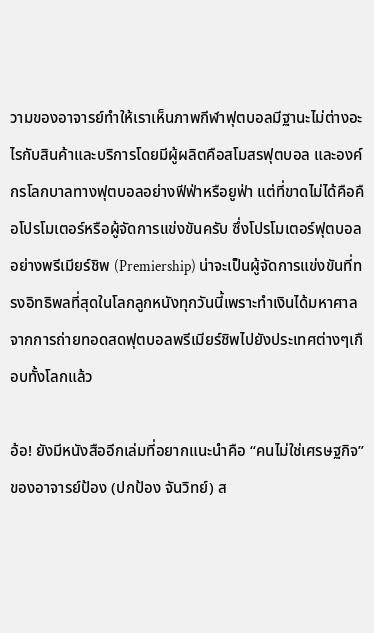วามของอาจารย์ทำให้เราเห็นภาพกีฬาฟุตบอลมีฐานะไม่ต่างอะไรกับสินค้าและบริการโดยมีผู้ผลิตคือสโมสรฟุตบอล และองค์กรโลกบาลทางฟุตบอลอย่างฟีฟ่าหรือยูฟ่า แต่ที่ขาดไม่ได้คือคือโปรโมเตอร์หรือผู้จัดการแข่งขันครับ ซึ่งโปรโมเตอร์ฟุตบอลอย่างพรีเมียร์ชิพ (Premiership) น่าจะเป็นผู้จัดการแข่งขันที่ทรงอิทธิพลที่สุดในโลกลูกหนังทุกวันนี้เพราะทำเงินได้มหาศาลจากการถ่ายทอดสดฟุตบอลพรีเมียร์ชิพไปยังประเทศต่างๆเกือบทั้งโลกแล้ว

อ้อ! ยังมีหนังสืออีกเล่มที่อยากแนะนำคือ “คนไม่ใช่เศรษฐกิจ”ของอาจารย์ป้อง (ปกป้อง จันวิทย์) ส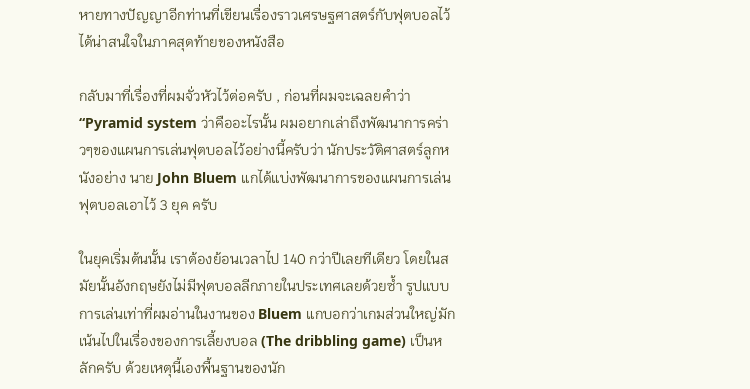หายทางปัญญาอีกท่านที่เขียนเรื่องราวเศรษฐศาสตร์กับฟุตบอลไว้ได้น่าสนใจในภาคสุดท้ายของหนังสือ

กลับมาที่เรื่องที่ผมจั่วหัวไว้ต่อครับ , ก่อนที่ผมจะเฉลยคำว่า “Pyramid system ว่าคืออะไรนั้น ผมอยากเล่าถึงพัฒนาการคร่าวๆของแผนการเล่นฟุตบอลไว้อย่างนี้ครับว่า นักประวัติศาสตร์ลูกหนังอย่าง นาย John Bluem แกได้แบ่งพัฒนาการของแผนการเล่นฟุตบอลเอาไว้ 3 ยุค ครับ

ในยุคเริ่มต้นนั้น เราต้องย้อนเวลาไป 140 กว่าปีเลยทีเดียว โดยในสมัยนั้นอังกฤษยังไม่มีฟุตบอลลีกภายในประเทศเลยด้วยซ้ำ รูปแบบการเล่นเท่าที่ผมอ่านในงานของ Bluem แกบอกว่าเกมส่วนใหญ่มักเน้นไปในเรื่องของการเลี้ยงบอล (The dribbling game) เป็นหลักครับ ด้วยเหตุนี้เองพื้นฐานของนัก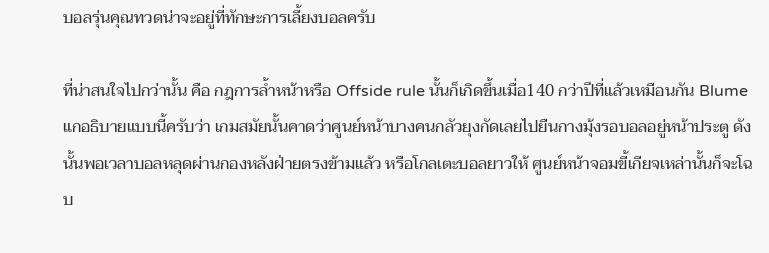บอลรุ่นคุณทวดน่าจะอยู่ที่ทักษะการเลี้ยงบอลครับ

ที่น่าสนใจไปกว่านั้น คือ กฎการล้ำหน้าหรือ Offside rule นั้นก็เกิดขึ้นเมื่อ140 กว่าปีที่แล้วเหมือนกัน Blume แกอธิบายแบบนี้ครับว่า เกมสมัยนั้นคาดว่าศูนย์หน้าบางคนกลัวยุงกัดเลยไปยืนกางมุ้งรอบอลอยู่หน้าประตู ดังนั้นพอเวลาบอลหลุดผ่านกองหลังฝ่ายตรงข้ามแล้ว หรือโกลเตะบอลยาวให้ ศูนย์หน้าจอมขี้เกียจเหล่านั้นก็จะโฉบ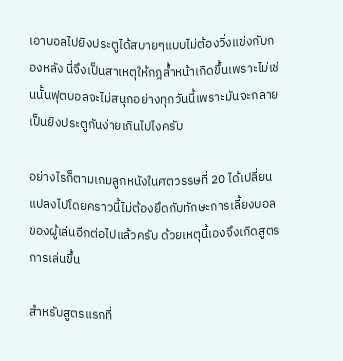เอาบอลไปยิงประตูได้สบายๆแบบไม่ต้องวิ่งแข่งกับกองหลัง นี่จึงเป็นสาเหตุให้กฎล้ำหน้าเกิดขึ้นเพราะไม่เช่นนั้นฟุตบอลจะไม่สนุกอย่างทุกวันนี้เพราะมันจะกลายเป็นยิงประตูกันง่ายเกินไปไงครับ

อย่างไรก็ตามเกมลูกหนังในศตวรรษที่ 20 ได้เปลี่ยนแปลงไปโดยคราวนี้ไม่ต้องยึดกับทักษะการเลี้ยงบอลของผู้เล่นอีกต่อไปแล้วครับ ด้วยเหตุนี้เองจึงเกิดสูตรการเล่นขึ้น

สำหรับสูตรแรกที่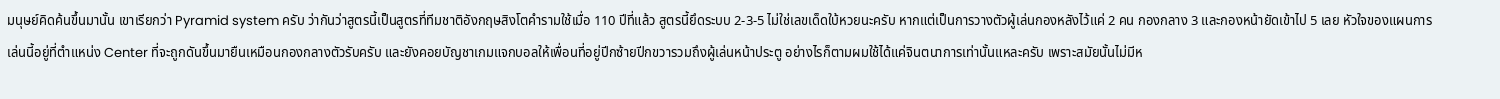มนุษย์คิดค้นขึ้นมานั้น เขาเรียกว่า Pyramid system ครับ ว่ากันว่าสูตรนี้เป็นสูตรที่ทีมชาติอังกฤษสิงโตคำรามใช้เมื่อ 110 ปีที่แล้ว สูตรนี้ยึดระบบ 2-3-5 ไม่ใช่เลขเด็ดใบ้หวยนะครับ หากแต่เป็นการวางตัวผู้เล่นกองหลังไว้แค่ 2 คน กองกลาง 3 และกองหน้ายัดเข้าไป 5 เลย หัวใจของแผนการเล่นนี้อยู่ที่ตำแหน่ง Center ที่จะถูกดันขึ้นมายืนเหมือนกองกลางตัวรับครับ และยังคอยบัญชาเกมแจกบอลให้เพื่อนที่อยู่ปีกซ้ายปีกขวารวมถึงผู้เล่นหน้าประตู อย่างไรก็ตามผมใช้ได้แค่จินตนาการเท่านั้นแหละครับ เพราะสมัยนั้นไม่มีห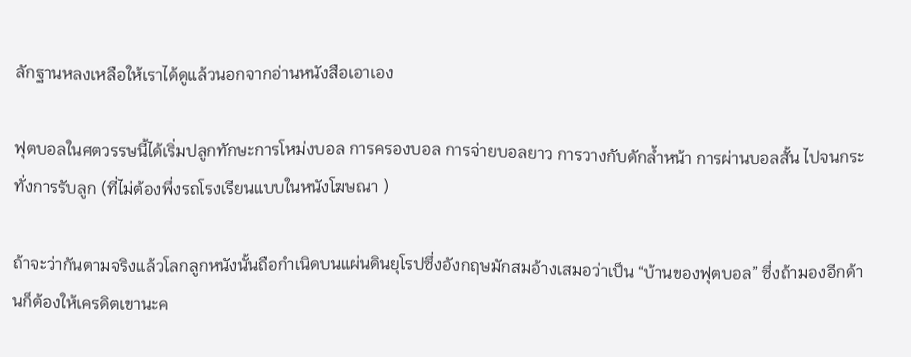ลักฐานหลงเหลือให้เราได้ดูแล้วนอกจากอ่านหนังสือเอาเอง

ฟุตบอลในศตวรรษนี้ได้เริ่มปลูกทักษะการโหม่งบอล การครองบอล การจ่ายบอลยาว การวางกับดักล้ำหน้า การผ่านบอลสั้น ไปจนกระทั่งการรับลูก (ที่ไม่ต้องพึ่งรถโรงเรียนแบบในหนังโฆษณา )

ถ้าจะว่ากันตามจริงแล้วโลกลูกหนังนั้นถือกำเนิดบนแผ่นดินยุโรปซึ่งอังกฤษมักสมอ้างเสมอว่าเป็น “บ้านของฟุตบอล” ซึ่งถ้ามองอีกด้านก็ต้องให้เครดิตเขานะค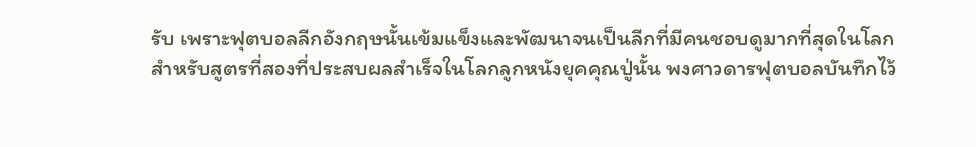รับ เพราะฟุตบอลลีกอังกฤษนั้นเข้มแข็งและพัฒนาจนเป็นลีกที่มีคนชอบดูมากที่สุดในโลก
สำหรับสูตรที่สองที่ประสบผลสำเร็จในโลกลูกหนังยุคคุณปู่นั้น พงศาวดารฟุตบอลบันทึกไว้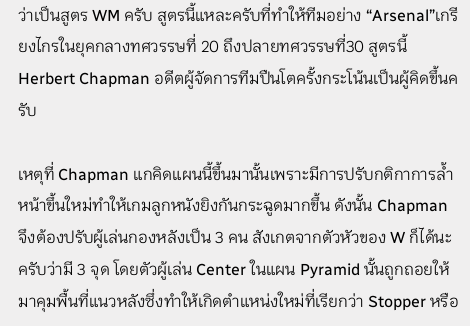ว่าเป็นสูตร WM ครับ สูตรนี้แหละครับที่ทำให้ทีมอย่าง “Arsenal”เกรียงไกรในยุคกลางทศวรรษที่ 20 ถึงปลายทศวรรษที่30 สูตรนี้ Herbert Chapman อดีตผู้จัดการทีมปืนโตครั้งกระโน้นเป็นผู้คิดขึ้นครับ

เหตุที่ Chapman แกคิดแผนนี้ขึ้นมานั้นเพราะมีการปรับกติกาการล้ำหน้าขึ้นใหม่ทำให้เกมลูกหนังยิงกันกระฉูดมากขึ้น ดังนั้น Chapman จึงต้องปรับผู้เล่นกองหลังเป็น 3 คน สังเกตจากตัวหัวของ W ก็ได้นะครับว่ามี 3 จุด โดยตัวผู้เล่น Center ในแผน Pyramid นั้นถูกถอยให้มาคุมพื้นที่แนวหลังซึ่งทำให้เกิดตำแหน่งใหม่ที่เรียกว่า Stopper หรือ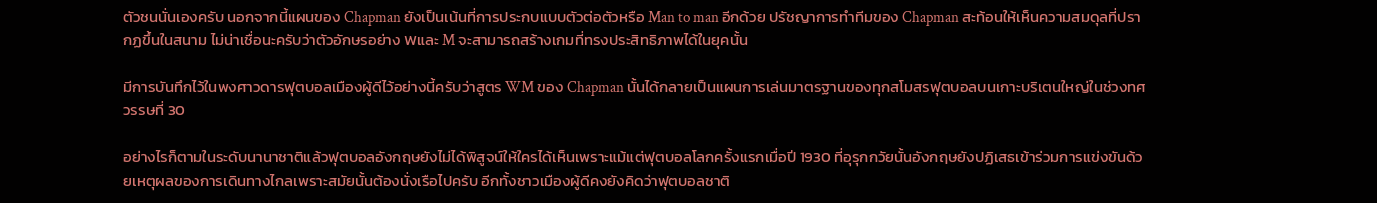ตัวชนนั่นเองครับ นอกจากนี้แผนของ Chapman ยังเป็นเน้นที่การประกบแบบตัวต่อตัวหรือ Man to man อีกด้วย ปรัชญาการทำทีมของ Chapman สะท้อนให้เห็นความสมดุลที่ปรากฏขึ้นในสนาม ไม่น่าเชื่อนะครับว่าตัวอักษรอย่าง Wและ M จะสามารถสร้างเกมที่ทรงประสิทธิภาพได้ในยุคนั้น

มีการบันทึกไว้ในพงศาวดารฟุตบอลเมืองผู้ดีไว้อย่างนี้ครับว่าสูตร WM ของ Chapman นั้นได้กลายเป็นแผนการเล่นมาตรฐานของทุกสโมสรฟุตบอลบนเกาะบริเตนใหญ่ในช่วงทศวรรษที่ 30

อย่างไรก็ตามในระดับนานาชาติแล้วฟุตบอลอังกฤษยังไม่ได้พิสูจน์ให้ใครได้เห็นเพราะแม้แต่ฟุตบอลโลกครั้งแรกเมื่อปี 1930 ที่อุรุกกวัยนั้นอังกฤษยังปฏิเสธเข้าร่วมการแข่งขันด้วยเหตุผลของการเดินทางไกลเพราะสมัยนั้นต้องนั่งเรือไปครับ อีกทั้งชาวเมืองผู้ดีคงยังคิดว่าฟุตบอลชาติ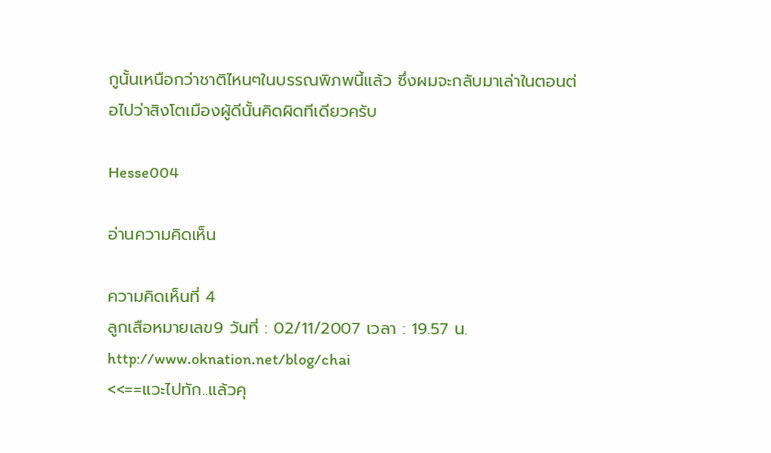กูนั้นเหนือกว่าชาติไหนๆในบรรณพิภพนี้แล้ว ซึ่งผมจะกลับมาเล่าในตอนต่อไปว่าสิงโตเมืองผู้ดีนั้นคิดผิดทีเดียวครับ

Hesse004

อ่านความคิดเห็น

ความคิดเห็นที่ 4
ลูกเสือหมายเลข9 วันที่ : 02/11/2007 เวลา : 19.57 น.
http://www.oknation.net/blog/chai
<<==แวะไปทัก..แล้วคุ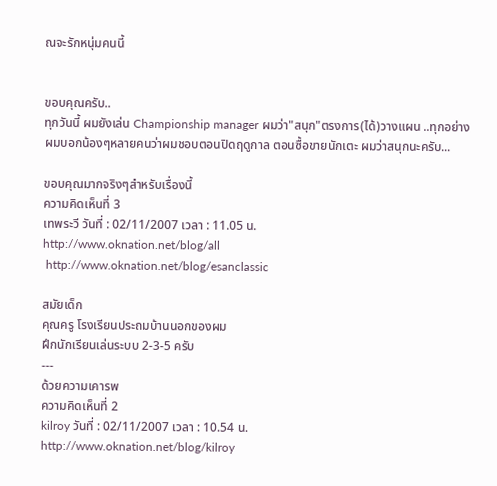ณจะรักหนุ่มคนนี้


ขอบคุณครับ..
ทุกวันนี้ ผมยังเล่น Championship manager ผมว่า"สนุก"ตรงการ(ได้)วางแผน ..ทุกอย่าง
ผมบอกน้องๆหลายคนว่าผมชอบตอนปิดฤดูกาล ตอนซื้อขายนักเตะ ผมว่าสนุกนะครับ...

ขอบคุณมากจริงๆสำหรับเรื่องนี้
ความคิดเห็นที่ 3
เทพระวี วันที่ : 02/11/2007 เวลา : 11.05 น.
http://www.oknation.net/blog/all
 http://www.oknation.net/blog/esanclassic

สมัยเด็ก
คุณครู โรงเรียนประถมบ้านนอกของผม
ฝึกนักเรียนเล่นระบบ 2-3-5 ครับ
---
ด้วยความเคารพ
ความคิดเห็นที่ 2
kilroy วันที่ : 02/11/2007 เวลา : 10.54 น.
http://www.oknation.net/blog/kilroy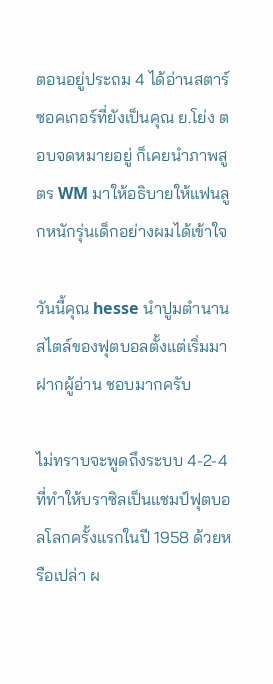ตอนอยู่ประถม 4 ได้อ่านสตาร์ซอคเกอร์ที่ยังเป็นคุณ ย.โย่ง ตอบจดหมายอยู่ ก็เคยนำภาพสูตร WM มาให้อธิบายให้แฟนลูกหนักรุ่นเด็กอย่างผมได้เข้าใจ

วันนี้คุณ hesse นำปูมตำนานสไตล์ของฟุตบอลตั้งแต่เริ่มมาฝากผู้อ่าน ชอบมากครับ

ไม่ทราบจะพูดถึงระบบ 4-2-4 ที่ทำให้บราซิลเป็นแชมป์ฟุตบอลโลกครั้งแรกในปี 1958 ด้วยหรือเปล่า ผ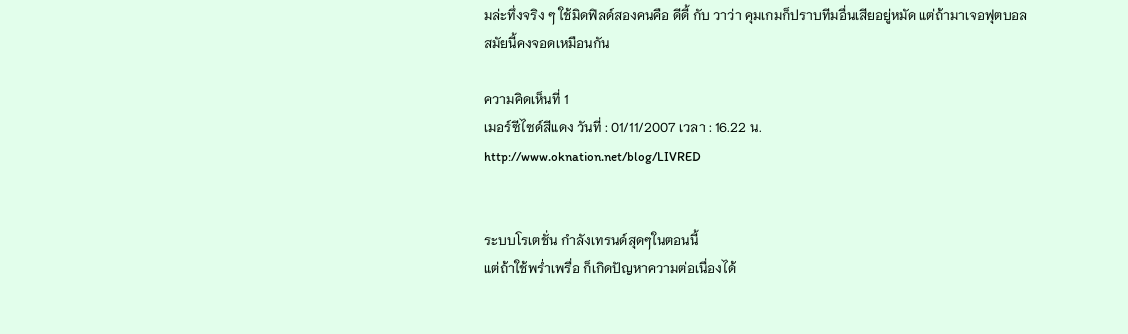มล่ะทึ่งจริง ๆ ใช้มิดฟิลด์สองคนคือ ดีดี้ กับ วาว่า คุมเกมก็ปราบทีมอื่นเสียอยู่หมัด แต่ถ้ามาเจอฟุตบอลสมัยนี้คงจอดเหมือนกัน

ความคิดเห็นที่ 1
เมอร์ซีไซด์สีแดง วันที่ : 01/11/2007 เวลา : 16.22 น.
http://www.oknation.net/blog/LIVRED


ระบบโรเตชั่น กำลังเทรนด์สุดๆในตอนนี้
แต่ถ้าใช้พร่ำเพรื่อ ก็เกิดปัญหาความต่อเนื่องได้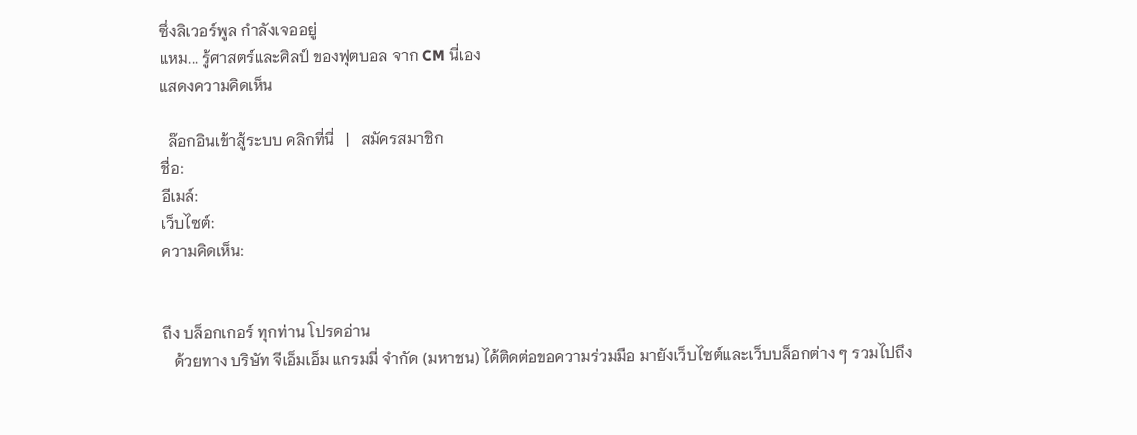ซึ่งลิเวอร์พูล กำลังเจออยู่
แหม... รู้ศาสตร์และศิลป์ ของฟุตบอล จาก CM นี่เอง
แสดงความคิดเห็น

  ล๊อกอินเข้าสู้ระบบ คลิกที่นี่   |   สมัครสมาชิก
ชื่อ:
อีเมล์:
เว็บไซต์:
ความคิดเห็น:


ถึง บล็อกเกอร์ ทุกท่าน โปรดอ่าน
   ด้วยทาง บริษัท จีเอ็มเอ็ม แกรมมี่ จำกัด (มหาชน) ได้ติดต่อขอความร่วมมือ มายังเว็บไซต์และเว็บบล็อกต่าง ๆ รวมไปถึง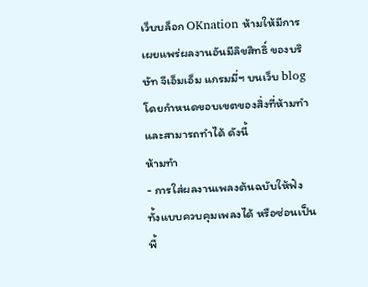เว็บบล็อก OKnation ห้ามให้มีการเผยแพร่ผลงานอันมีลิขสิทธิ์ ของบริษัท จีเอ็มเอ็ม แกรมมี่ฯ บนเว็บ blog โดยกำหนดขอบเขตของสิ่งที่ห้ามทำ และสามารถทำได้ ดังนี้
ห้ามทำ
- การใส่ผลงานเพลงต้นฉบับให้ฟัง ทั้งแบบควบคุมเพลงได้ หรือซ่อนเป็นพื้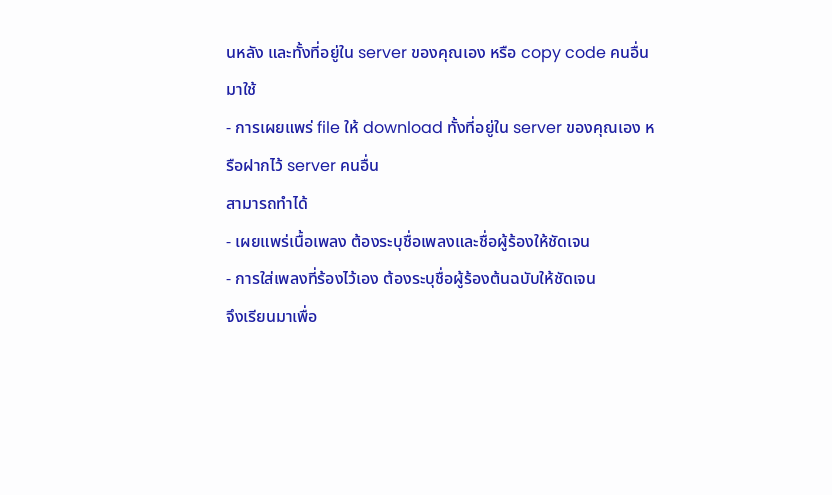นหลัง และทั้งที่อยู่ใน server ของคุณเอง หรือ copy code คนอื่นมาใช้
- การเผยแพร่ file ให้ download ทั้งที่อยู่ใน server ของคุณเอง หรือฝากไว้ server คนอื่น
สามารถทำได้
- เผยแพร่เนื้อเพลง ต้องระบุชื่อเพลงและชื่อผู้ร้องให้ชัดเจน
- การใส่เพลงที่ร้องไว้เอง ต้องระบุชื่อผู้ร้องต้นฉบับให้ชัดเจน
จึงเรียนมาเพื่อ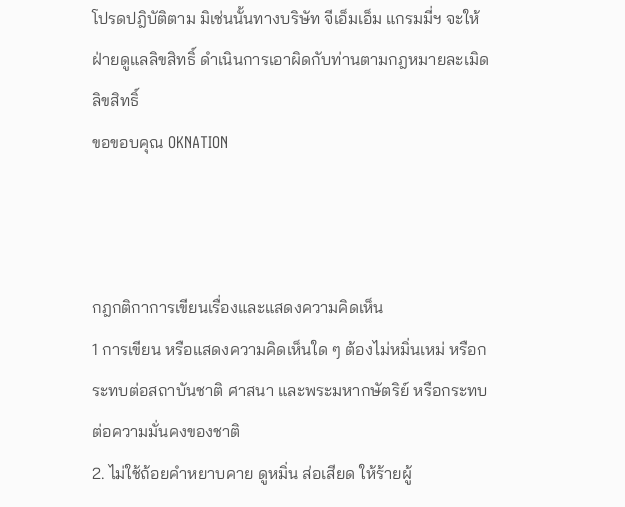โปรดปฎิบัติตาม มิเช่นนั้นทางบริษัท จีเอ็มเอ็ม แกรมมี่ฯ จะให้ฝ่ายดูแลลิขสิทธิ์ ดำเนินการเอาผิดกับท่านตามกฎหมายละเมิดลิขสิทธิ์
ขอขอบคุณ OKNATION



กฎกติกาการเขียนเรื่องและแสดงความคิดเห็น
1 การเขียน หรือแสดงความคิดเห็นใด ๆ ต้องไม่หมิ่นเหม่ หรือกระทบต่อสถาบันชาติ ศาสนา และพระมหากษัตริย์ หรือกระทบต่อความมั่นคงของชาติ
2. ไม่ใช้ถ้อยคำหยาบคาย ดูหมิ่น ส่อเสียด ให้ร้ายผู้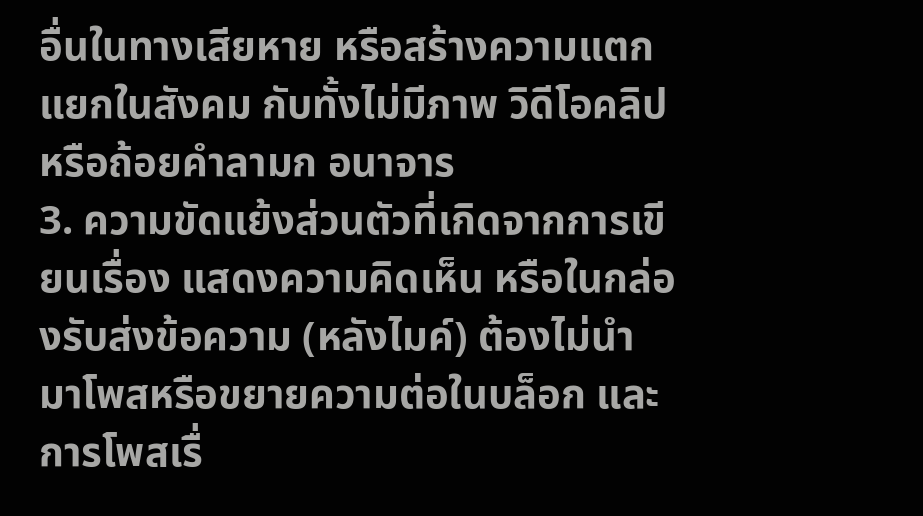อื่นในทางเสียหาย หรือสร้างความแตกแยกในสังคม กับทั้งไม่มีภาพ วิดีโอคลิป หรือถ้อยคำลามก อนาจาร
3. ความขัดแย้งส่วนตัวที่เกิดจากการเขียนเรื่อง แสดงความคิดเห็น หรือในกล่องรับส่งข้อความ (หลังไมค์) ต้องไม่นำมาโพสหรือขยายความต่อในบล็อก และการโพสเรื่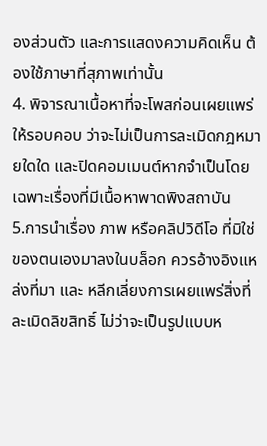องส่วนตัว และการแสดงความคิดเห็น ต้องใช้ภาษาที่สุภาพเท่านั้น
4. พิจารณาเนื้อหาที่จะโพสก่อนเผยแพร่ให้รอบคอบ ว่าจะไม่เป็นการละเมิดกฎหมายใดใด และปิดคอมเมนต์หากจำเป็นโดยเฉพาะเรื่องที่มีเนื้อหาพาดพิงสถาบัน
5.การนำเรื่อง ภาพ หรือคลิปวิดีโอ ที่มิใช่ของตนเองมาลงในบล็อก ควรอ้างอิงแหล่งที่มา และ หลีกเลี่ยงการเผยแพร่สิ่งที่ละเมิดลิขสิทธิ์ ไม่ว่าจะเป็นรูปแบบห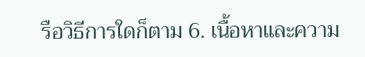รือวิธีการใดก็ตาม 6. เนื้อหาและความ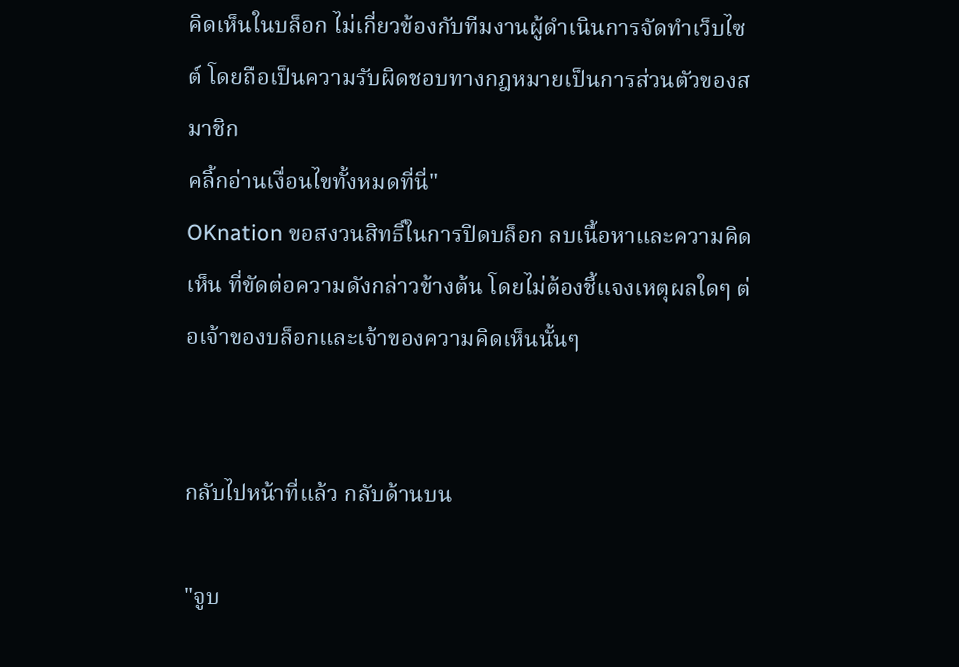คิดเห็นในบล็อก ไม่เกี่ยวข้องกับทีมงานผู้ดำเนินการจัดทำเว็บไซต์ โดยถือเป็นความรับผิดชอบทางกฎหมายเป็นการส่วนตัวของสมาชิก
คลิ้กอ่านเงื่อนไขทั้งหมดที่นี่"
OKnation ขอสงวนสิทธิ์ในการปิดบล็อก ลบเนื้อหาและความคิดเห็น ที่ขัดต่อความดังกล่าวข้างต้น โดยไม่ต้องชี้แจงเหตุผลใดๆ ต่อเจ้าของบล็อกและเจ้าของความคิดเห็นนั้นๆ


กลับไปหน้าที่แล้ว กลับด้านบน

"จูบ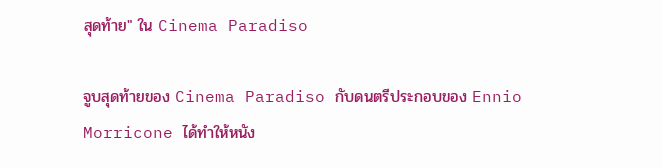สุดท้าย" ใน Cinema Paradiso

จูบสุดท้ายของ Cinema Paradiso กับดนตรีประกอบของ Ennio Morricone ได้ทำให้หนัง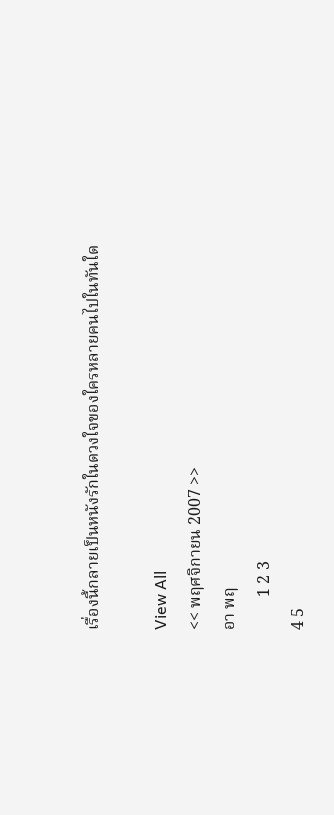เรื่องนี้กลายเป็นหนังรักในดวงใจของใครหลายคนไปในทันใด

View All
<< พฤศจิกายน 2007 >>
อา พฤ
        1 2 3
4 5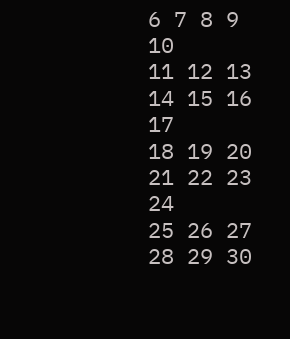6 7 8 9 10
11 12 13 14 15 16 17
18 19 20 21 22 23 24
25 26 27 28 29 30